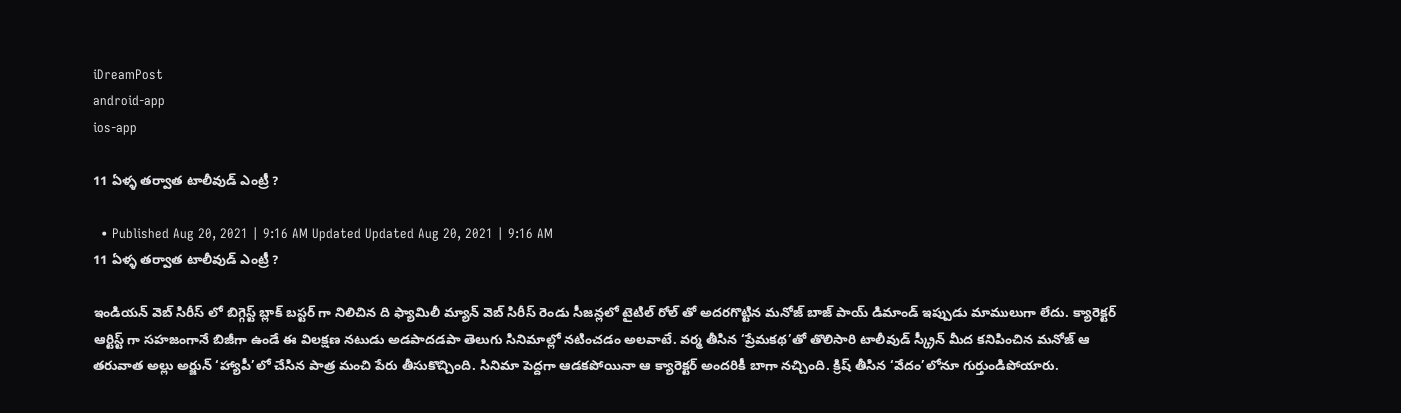iDreamPost
android-app
ios-app

11 ఏళ్ళ తర్వాత టాలీవుడ్ ఎంట్రీ ?

  • Published Aug 20, 2021 | 9:16 AM Updated Updated Aug 20, 2021 | 9:16 AM
11 ఏళ్ళ తర్వాత టాలీవుడ్ ఎంట్రీ ?

ఇండియన్ వెబ్ సిరీస్ లో బిగ్గెస్ట్ బ్లాక్ బస్టర్ గా నిలిచిన ది ఫ్యామిలీ మ్యాన్ వెబ్ సిరీస్ రెండు సీజన్లలో టైటిల్ రోల్ తో అదరగొట్టిన మనోజ్ బాజ్ పాయ్ డిమాండ్ ఇప్పుడు మాములుగా లేదు. క్యారెక్టర్ ఆర్టిస్ట్ గా సహజంగానే బిజీగా ఉండే ఈ విలక్షణ నటుడు అడపాదడపా తెలుగు సినిమాల్లో నటించడం అలవాటే. వర్మ తీసిన ‘ప్రేమకథ’తో తొలిసారి టాలీవుడ్ స్క్రీన్ మీద కనిపించిన మనోజ్ ఆ తరువాత అల్లు అర్జున్ ‘హ్యాపీ’లో చేసిన పాత్ర మంచి పేరు తీసుకొచ్చింది. సినిమా పెద్దగా ఆడకపోయినా ఆ క్యారెక్టర్ అందరికీ బాగా నచ్చింది. క్రిష్ తీసిన ‘వేదం’లోనూ గుర్తుండిపోయారు.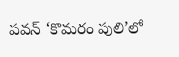పవన్ ‘కొమరం పులి’లో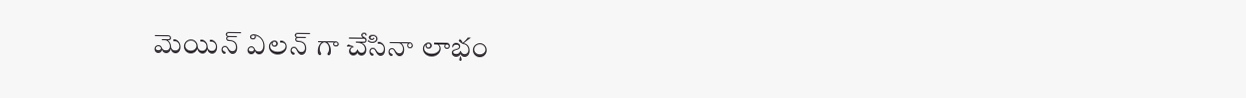మెయిన్ విలన్ గా చేసినా లాభం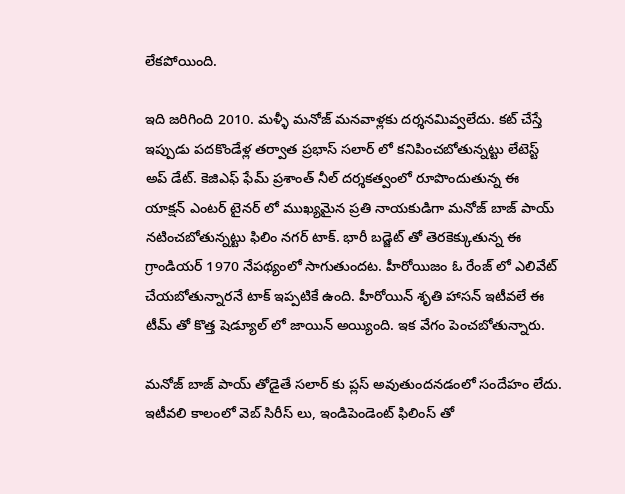లేకపోయింది.

ఇది జరిగింది 2010. మళ్ళీ మనోజ్ మనవాళ్లకు దర్శనమివ్వలేదు. కట్ చేస్తే ఇప్పుడు పదకొండేళ్ల తర్వాత ప్రభాస్ సలార్ లో కనిపించబోతున్నట్టు లేటెస్ట్ అప్ డేట్. కెజిఎఫ్ ఫేమ్ ప్రశాంత్ నీల్ దర్శకత్వంలో రూపొందుతున్న ఈ యాక్షన్ ఎంటర్ టైనర్ లో ముఖ్యమైన ప్రతి నాయకుడిగా మనోజ్ బాజ్ పాయ్ నటించబోతున్నట్టు ఫిలిం నగర్ టాక్. భారీ బడ్జెట్ తో తెరకెక్కుతున్న ఈ గ్రాండియర్ 1970 నేపథ్యంలో సాగుతుందట. హీరోయిజం ఓ రేంజ్ లో ఎలివేట్ చేయబోతున్నారనే టాక్ ఇప్పటికే ఉంది. హీరోయిన్ శృతి హాసన్ ఇటీవలే ఈ టీమ్ తో కొత్త షెడ్యూల్ లో జాయిన్ అయ్యింది. ఇక వేగం పెంచబోతున్నారు.

మనోజ్ బాజ్ పాయ్ తోడైతే సలార్ కు ప్లస్ అవుతుందనడంలో సందేహం లేదు. ఇటీవలి కాలంలో వెబ్ సిరీస్ లు, ఇండిపెండెంట్ ఫిలింస్ తో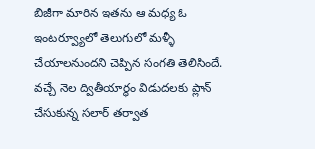బిజీగా మారిన ఇతను ఆ మధ్య ఓ ఇంటర్వ్యూలో తెలుగులో మళ్ళీ చేయాలనుందని చెప్పిన సంగతి తెలిసిందే. వచ్చే నెల ద్వితీయార్థం విడుదలకు ప్లాన్ చేసుకున్న సలార్ తర్వాత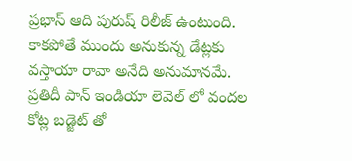ప్రభాస్ ఆది పురుష్ రిలీజ్ ఉంటుంది. కాకపోతే ముందు అనుకున్న డేట్లకు వస్తాయా రావా అనేది అనుమానమే. ప్రతిదీ పాన్ ఇండియా లెవెల్ లో వందల కోట్ల బడ్జెట్ తో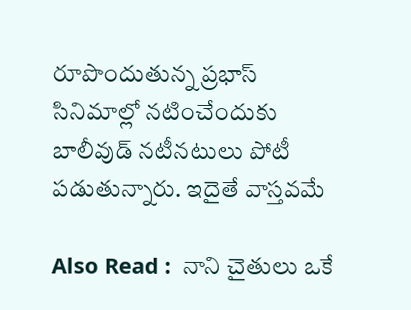రూపొందుతున్న ప్రభాస్ సినిమాల్లో నటించేందుకు బాలీవుడ్ నటీనటులు పోటీ పడుతున్నారు. ఇదైతే వాస్తవమే

Also Read :  నాని చైతులు ఒకే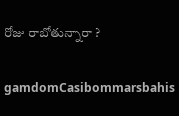రోజు రాబోతున్నారా ?

gamdomCasibommarsbahis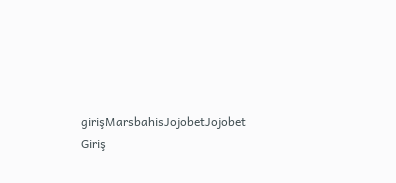girişMarsbahisJojobetJojobet Giriş